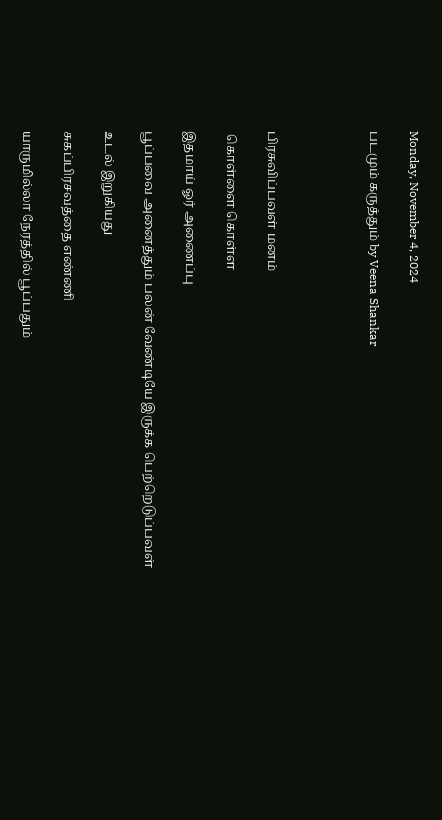Monday, November 4, 2024

படமும் கருத்தும் by Veena Shankar




பிரசுவிப்பவள் மனம்

 கொள்ளை கொள்ள

இதமாய் ஓர் அணைப்பு

பூப்பவை அனைத்தும் பலன் வேண்டியே இருக்க பெற்றெடுப்பவள்

உடல் இறுகியது

சுகப்பிரசவத்தை எண்ணி

யாருமில்லா நேரத்தில் பூப்பதும்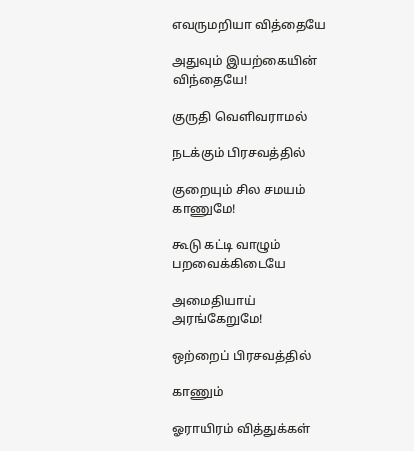எவருமறியா வித்தையே

அதுவும் இயற்கையின் விந்தையே!

குருதி வெளிவராமல்

நடக்கும் பிரசவத்தில்

குறையும் சில சமயம் காணுமே!

கூடு கட்டி வாழும் பறவைக்கிடையே

அமைதியாய் அரங்கேறுமே!

ஒற்றைப் பிரசவத்தில்

காணும்

ஓராயிரம் வித்துக்கள்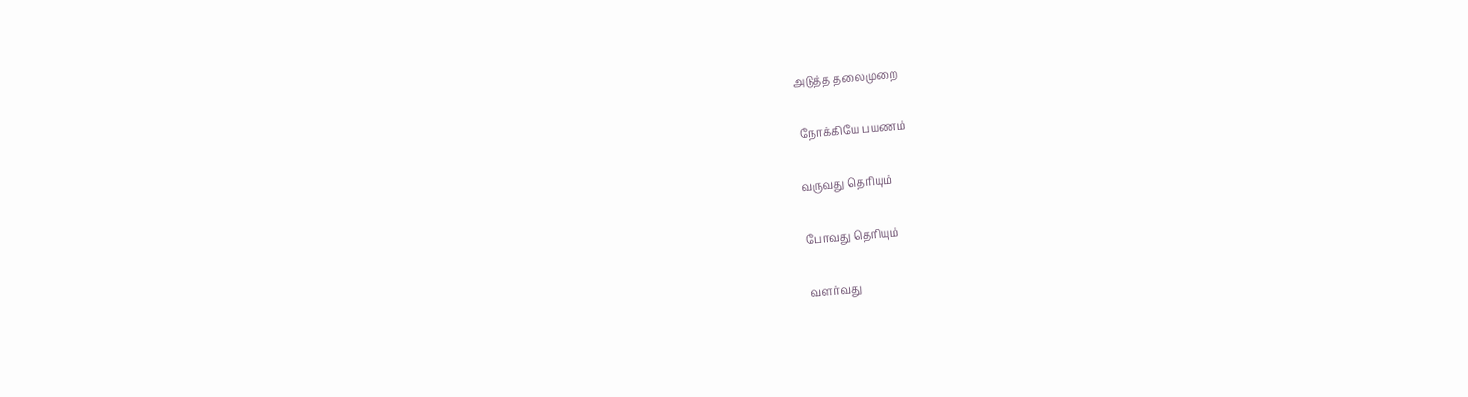அடுத்த தலைமுறை

 நோக்கியே பயணம்

வருவது தெரியும்

போவது தெரியும்

வளர்வது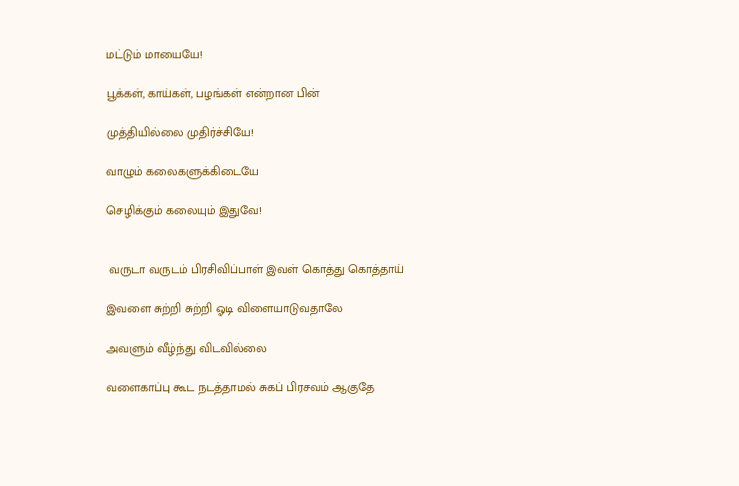மட்டும் மாயையே!

பூக்கள், காய்கள், பழங்கள் என்றான பின்

முத்தியில்லை முதிர்ச்சியே!

வாழும் கலைகளுக்கிடையே

செழிக்கும் கலையும் இதுவே!


 வருடா வருடம் பிரசிவிப்பாள் இவள் கொத்து கொத்தாய்

இவளை சுற்றி சுற்றி ஓடி விளையாடுவதாலே

அவளும் வீழ்ந்து விடவில்லை

வளைகாப்பு கூட நடத்தாமல் சுகப் பிரசவம் ஆகுதே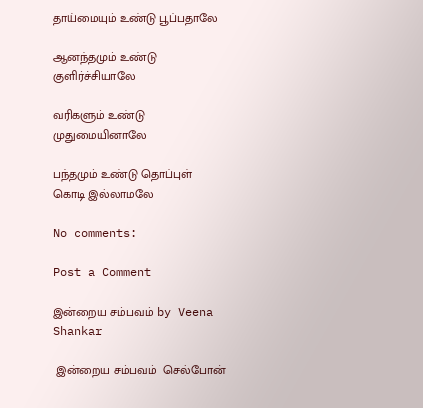தாய்மையும் உண்டு பூப்பதாலே

ஆனந்தமும் உண்டு குளிர்ச்சியாலே

வரிகளும் உண்டு முதுமையினாலே

பந்தமும் உண்டு தொப்புள் கொடி இல்லாமலே

No comments:

Post a Comment

இன்றைய சம்பவம் by Veena Shankar

 இன்றைய சம்பவம்  செல்போன்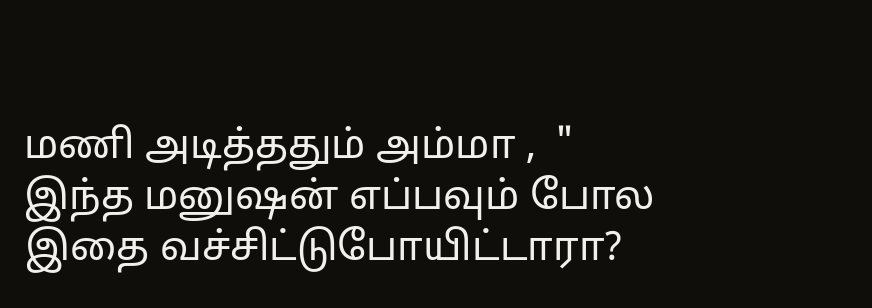மணி அடித்ததும் அம்மா ,  " இந்த மனுஷன் எப்பவும் போல இதை வச்சிட்டுபோயிட்டாரா?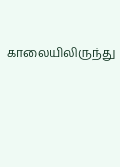காலையிலிருந்து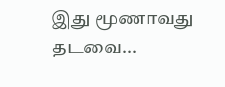இது மூணாவது தடவை...